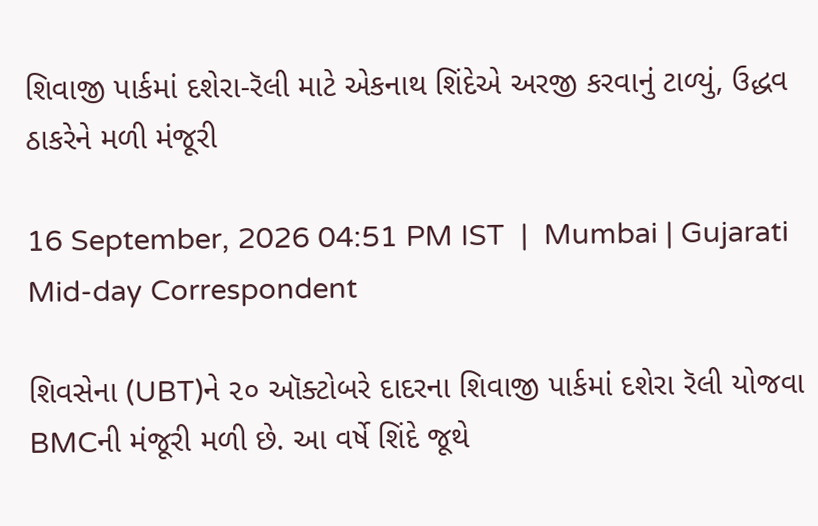શિવાજી પાર્કમાં દશેરા-રૅલી માટે એકનાથ શિંદેએ અરજી કરવાનું ટાળ્યું, ઉદ્ધવ ઠાકરેને મળી મંજૂરી

16 September, 2026 04:51 PM IST  |  Mumbai | Gujarati Mid-day Correspondent

શિવસેના (UBT)ને ૨૦ ઑક્ટોબરે દાદરના શિવાજી પાર્કમાં દશેરા રૅલી યોજવા BMCની મંજૂરી મળી છે. આ વર્ષે શિંદે જૂથે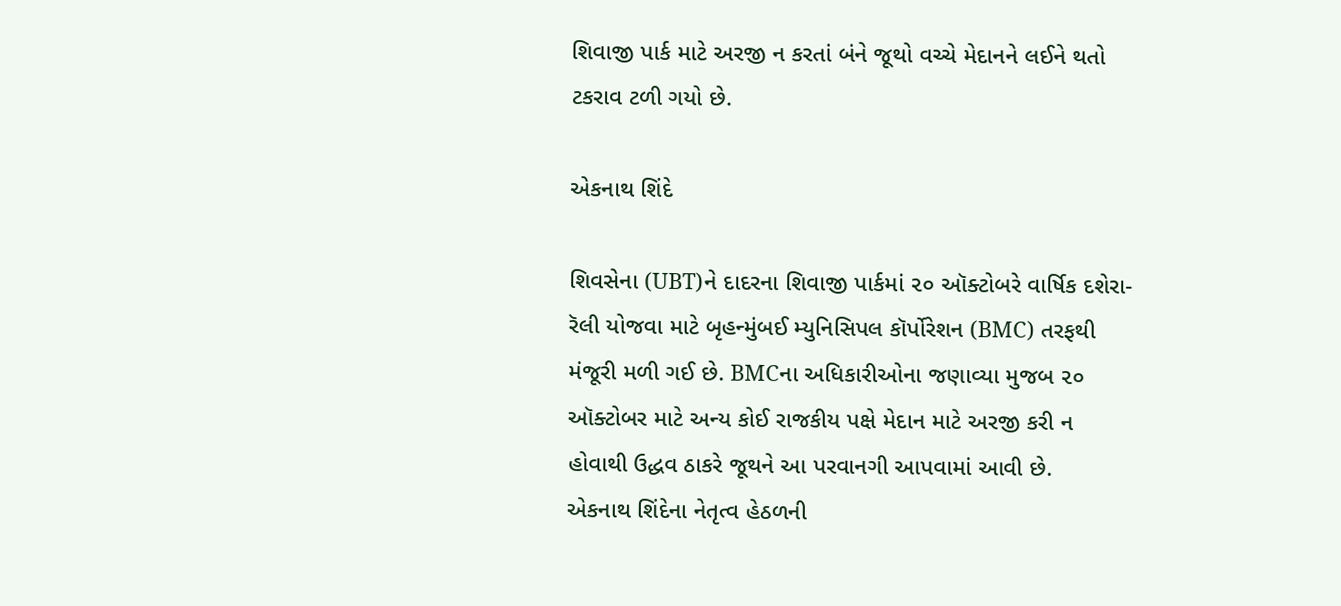શિવાજી પાર્ક માટે અરજી ન કરતાં બંને જૂથો વચ્ચે મેદાનને લઈને થતો ટકરાવ ટળી ગયો છે.

એકનાથ શિંદે

શિવસેના (UBT)ને દાદરના શિવાજી પાર્કમાં ૨૦ ઑક્ટોબરે વાર્ષિક દશેરા-રૅલી યોજવા માટે બૃહન્મુંબઈ મ્યુનિસિપલ કૉર્પોરેશન (BMC) તરફથી મંજૂરી મળી ગઈ છે. BMCના અધિકારીઓના જણાવ્યા મુજબ ૨૦ ઑક્ટોબર માટે અન્ય કોઈ રાજકીય પક્ષે મેદાન માટે અરજી કરી ન હોવાથી ઉદ્ધવ ઠાકરે જૂથને આ પરવાનગી આપવામાં આવી છે.
એકનાથ શિંદેના નેતૃત્વ હેઠળની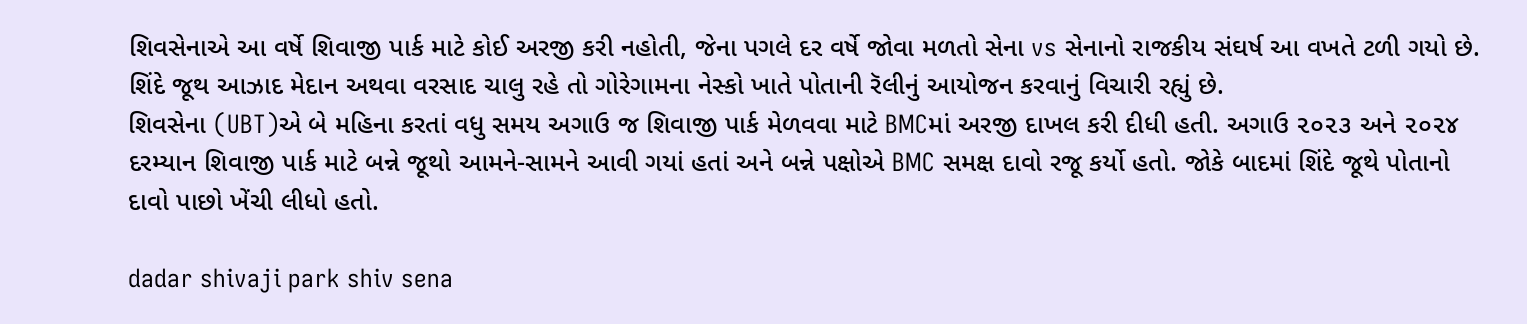શિવસેનાએ આ વર્ષે શિવાજી પાર્ક માટે કોઈ અરજી કરી નહોતી, જેના પગલે દર વર્ષે જોવા મળતો સેના vs સેનાનો રાજકીય સંઘર્ષ આ વખતે ટળી ગયો છે. શિંદે જૂથ આઝાદ મેદાન અથવા વરસાદ ચાલુ રહે તો ગોરેગામના નેસ્કો ખાતે પોતાની રૅલીનું આયોજન કરવાનું વિચારી રહ્યું છે.
શિવસેના (UBT)એ બે મહિના કરતાં વધુ સમય અગાઉ જ શિવાજી પાર્ક મેળવવા માટે BMCમાં અરજી દાખલ કરી દીધી હતી. અગાઉ ૨૦૨૩ અને ૨૦૨૪ દરમ્યાન શિવાજી પાર્ક માટે બન્ને જૂથો આમને-સામને આવી ગયાં હતાં અને બન્ને પક્ષોએ BMC સમક્ષ દાવો રજૂ કર્યો હતો. જોકે બાદમાં શિંદે જૂથે પોતાનો દાવો પાછો ખેંચી લીધો હતો.

dadar shivaji park shiv sena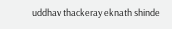uddhav thackeray eknath shinde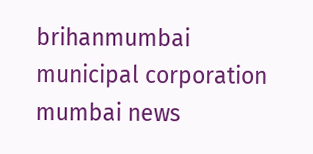brihanmumbai municipal corporation mumbai news